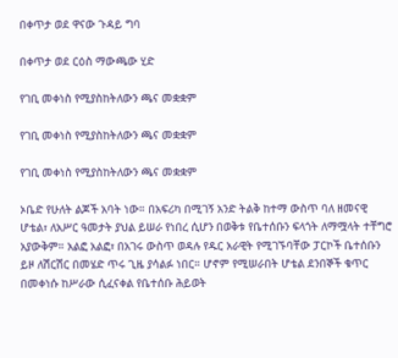በቀጥታ ወደ ዋናው ጉዳይ ግባ

በቀጥታ ወደ ርዕስ ማውጫው ሂድ

የገቢ መቀነስ የሚያስከትለውን ጫና መቋቋም

የገቢ መቀነስ የሚያስከትለውን ጫና መቋቋም

የገቢ መቀነስ የሚያስከትለውን ጫና መቋቋም

ኦቤድ የሁለት ልጆች አባት ነው። በአፍሪካ በሚገኝ አንድ ትልቅ ከተማ ውስጥ ባለ ዘመናዊ ሆቴል፣ ለአሥር ዓመታት ያህል ይሠራ የነበረ ሲሆን በወቅቱ የቤተሰቡን ፍላጎት ለማሟላት ተቸግሮ አያውቅም። አልፎ አልፎ፣ በአገሩ ውስጥ ወዳሉ የዱር አራዊት የሚገኙባቸው ፓርኮች ቤተሰቡን ይዞ ለሽርሽር በመሄድ ጥሩ ጊዜ ያሳልፉ ነበር። ሆኖም የሚሠራበት ሆቴል ደንበኞች ቁጥር በመቀነሱ ከሥራው ሲፈናቀል የቤተሰቡ ሕይወት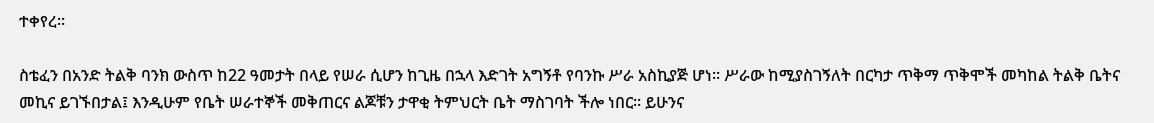ተቀየረ።

ስቴፈን በአንድ ትልቅ ባንክ ውስጥ ከ22 ዓመታት በላይ የሠራ ሲሆን ከጊዜ በኋላ እድገት አግኝቶ የባንኩ ሥራ አስኪያጅ ሆነ። ሥራው ከሚያስገኝለት በርካታ ጥቅማ ጥቅሞች መካከል ትልቅ ቤትና መኪና ይገኙበታል፤ እንዲሁም የቤት ሠራተኞች መቅጠርና ልጆቹን ታዋቂ ትምህርት ቤት ማስገባት ችሎ ነበር። ይሁንና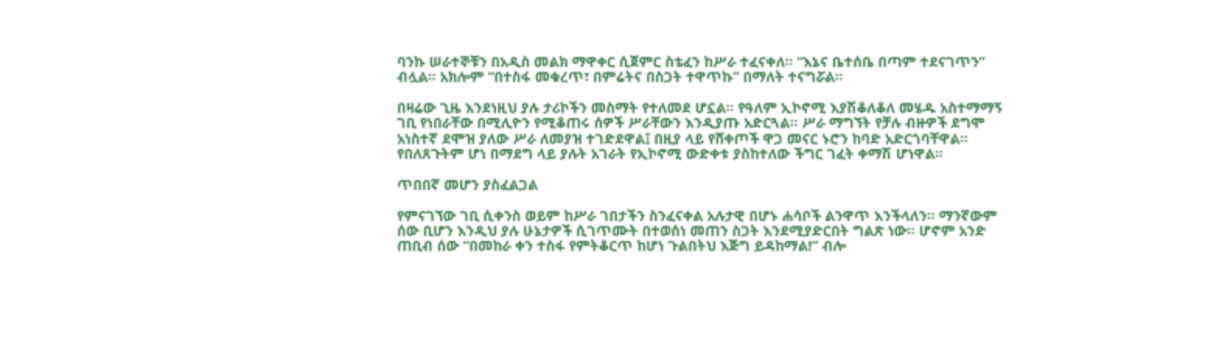ባንኩ ሠራተኞቹን በአዲስ መልክ ማዋቀር ሲጀምር ስቴፈን ከሥራ ተፈናቀለ። “እኔና ቤተሰቤ በጣም ተደናገጥን” ብሏል። አክሎም “በተስፋ መቁረጥ፣ በምሬትና በስጋት ተዋጥኩ” በማለት ተናግሯል።

በዛሬው ጊዜ እንደነዚህ ያሉ ታሪኮችን መስማት የተለመደ ሆኗል። የዓለም ኢኮኖሚ እያሽቆለቆለ መሄዱ አስተማማኝ ገቢ የነበራቸው በሚሊዮን የሚቆጠሩ ሰዎች ሥራቸውን እንዲያጡ አድርጓል። ሥራ ማግኘት የቻሉ ብዙዎች ደግሞ አነስተኛ ደሞዝ ያለው ሥራ ለመያዝ ተገድደዋል፤ በዚያ ላይ የሸቀጦች ዋጋ መናር ኑሮን ከባድ አድርጎባቸዋል። የበለጸጉትም ሆነ በማደግ ላይ ያሉት አገራት የኢኮኖሚ ውድቀቱ ያስከተለው ችግር ገፈት ቀማሽ ሆነዋል።

ጥበበኛ መሆን ያስፈልጋል

የምናገኘው ገቢ ሲቀንስ ወይም ከሥራ ገበታችን ስንፈናቀል አሉታዊ በሆኑ ሐሳቦች ልንዋጥ እንችላለን። ማንኛውም ሰው ቢሆን እንዲህ ያሉ ሁኔታዎች ሲገጥሙት በተወሰነ መጠን ስጋት እንደሚያድርበት ግልጽ ነው። ሆኖም አንድ ጠቢብ ሰው “በመከራ ቀን ተስፋ የምትቆርጥ ከሆነ ጉልበትህ እጅግ ይዳከማል!” ብሎ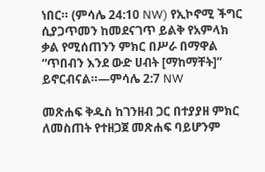ነበር። (ምሳሌ 24:10 NW) የኢኮኖሚ ችግር ሲያጋጥመን ከመደናገጥ ይልቅ የአምላክ ቃል የሚሰጠንን ምክር በሥራ በማዋል “ጥበብን እንደ ውድ ሀብት [ማከማቸት]” ይኖርብናል።—ምሳሌ 2:7 NW

መጽሐፍ ቅዱስ ከገንዘብ ጋር በተያያዘ ምክር ለመስጠት የተዘጋጀ መጽሐፍ ባይሆንም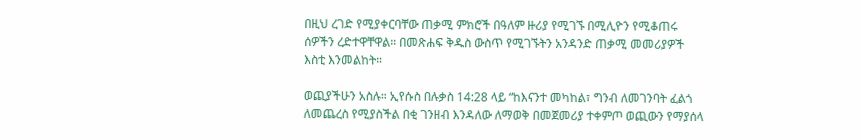በዚህ ረገድ የሚያቀርባቸው ጠቃሚ ምክሮች በዓለም ዙሪያ የሚገኙ በሚሊዮን የሚቆጠሩ ሰዎችን ረድተዋቸዋል። በመጽሐፍ ቅዱስ ውስጥ የሚገኙትን አንዳንድ ጠቃሚ መመሪያዎች እስቲ እንመልከት።

ወጪያችሁን አስሉ። ኢየሱስ በሉቃስ 14:28 ላይ “ከእናንተ መካከል፣ ግንብ ለመገንባት ፈልጎ ለመጨረስ የሚያስችል በቂ ገንዘብ እንዳለው ለማወቅ በመጀመሪያ ተቀምጦ ወጪውን የማያሰላ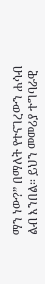ማን ነው?” በማለት የተናገረውን ሐሳብ ልብ እንበል። ይህን መመሪያ ተግባራዊ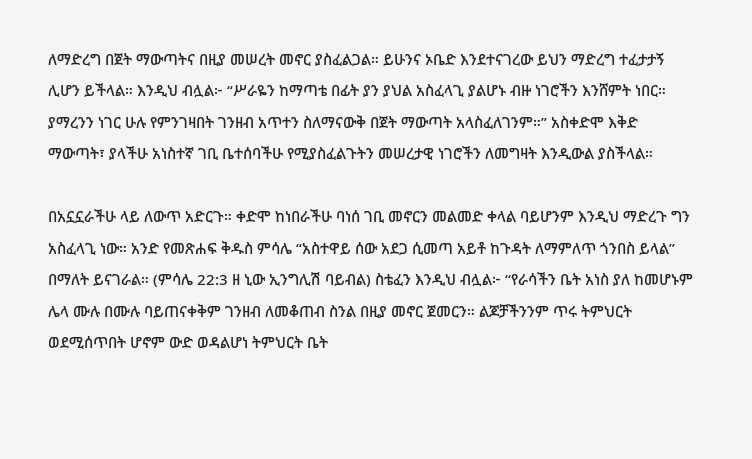ለማድረግ በጀት ማውጣትና በዚያ መሠረት መኖር ያስፈልጋል። ይሁንና ኦቤድ እንደተናገረው ይህን ማድረግ ተፈታታኝ ሊሆን ይችላል። እንዲህ ብሏል፦ “ሥራዬን ከማጣቴ በፊት ያን ያህል አስፈላጊ ያልሆኑ ብዙ ነገሮችን እንሸምት ነበር። ያማረንን ነገር ሁሉ የምንገዛበት ገንዘብ አጥተን ስለማናውቅ በጀት ማውጣት አላስፈለገንም።” አስቀድሞ እቅድ ማውጣት፣ ያላችሁ አነስተኛ ገቢ ቤተሰባችሁ የሚያስፈልጉትን መሠረታዊ ነገሮችን ለመግዛት እንዲውል ያስችላል።

በአኗኗራችሁ ላይ ለውጥ አድርጉ። ቀድሞ ከነበራችሁ ባነሰ ገቢ መኖርን መልመድ ቀላል ባይሆንም እንዲህ ማድረጉ ግን አስፈላጊ ነው። አንድ የመጽሐፍ ቅዱስ ምሳሌ “አስተዋይ ሰው አደጋ ሲመጣ አይቶ ከጉዳት ለማምለጥ ጎንበስ ይላል” በማለት ይናገራል። (ምሳሌ 22:3 ዘ ኒው ኢንግሊሽ ባይብል) ስቴፈን እንዲህ ብሏል፦ “የራሳችን ቤት አነስ ያለ ከመሆኑም ሌላ ሙሉ በሙሉ ባይጠናቀቅም ገንዘብ ለመቆጠብ ስንል በዚያ መኖር ጀመርን። ልጆቻችንንም ጥሩ ትምህርት ወደሚሰጥበት ሆኖም ውድ ወዳልሆነ ትምህርት ቤት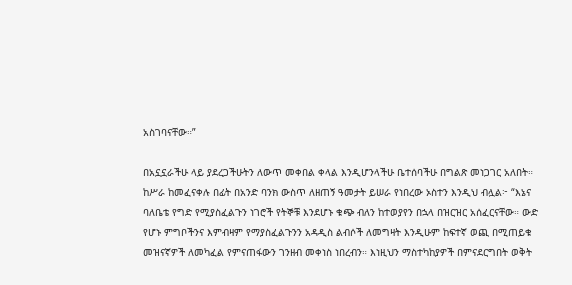አስገባናቸው።”

በአኗኗራችሁ ላይ ያደረጋችሁትን ለውጥ መቀበል ቀላል እንዲሆንላችሁ ቤተሰባችሁ በግልጽ መነጋገር አለበት። ከሥራ ከመፈናቀሉ በፊት በአንድ ባንክ ውስጥ ለዘጠኝ ዓመታት ይሠራ የነበረው ኦስተን እንዲህ ብሏል፦ “እኔና ባለቤቴ የግድ የሚያስፈልጉን ነገሮች የትኞቹ እንደሆኑ ቁጭ ብለን ከተወያየን በኋላ በዝርዝር አሰፈርናቸው። ውድ የሆኑ ምግቦችንና እምብዛም የማያስፈልጉንን አዳዲስ ልብሶች ለመግዛት እንዲሁም ከፍተኛ ወጪ በሚጠይቁ መዝናኛዎች ለመካፈል የምናጠፋውን ገንዘብ መቀነስ ነበረብን። እነዚህን ማስተካከያዎች በምናደርግበት ወቅት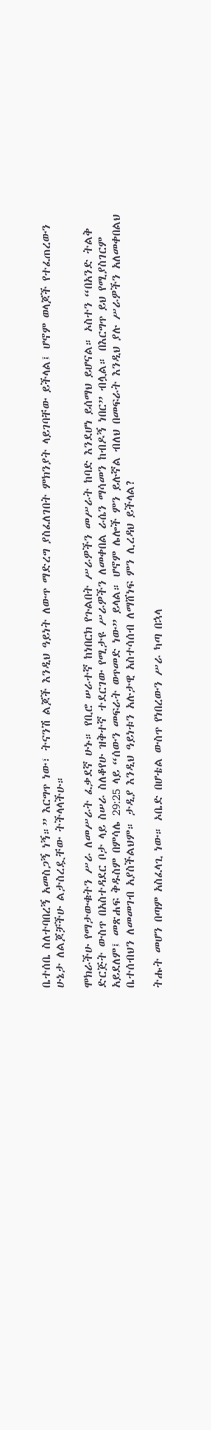ቤተሰቤ ስለተባበረኝ አመስጋኝ ነኝ።” እርግጥ ነው፣ ትናንሽ ልጆች እንዲህ ዓይነት ለውጥ ማድረግ ያስፈለገበት ምክንያት ላይገባቸው ይችላል፤ ሆኖም ወላጆች የተፈጠረውን ሁኔታ ለልጆቻችሁ ልታስረዷቸው ትችላላችሁ።

ሞክራችሁ የማታውቁትን ሥራ ለመሥራት ፈቃደኛ ሁኑ። የቢሮ ሠራተኛ ከነበርክ የጉልበት ሥራዎችን መሥራት ከባድ እንደሆነ ይሰማህ ይሆናል። ኦስተን “በአንድ ትልቅ ድርጅት ውስጥ በአስተዳደር ቦታ ላይ ስሠራ ስለቆየሁ ዝቅተኛ ተደርገው የሚታዩ ሥራዎችን ለመቀበል ራሴን ማሳመን ከብዶኝ ነበር” ብሏል። በእርግጥ ይህ የሚያስገርም አይደለም፤ መጽሐፍ ቅዱስም በምሳሌ 29:25 ላይ “ሰውን መፍራት ወጥመድ ነው” ይላል። ሆኖም ሌሎች ምን ይሉኛል ብለህ በመፍራት እንዲህ ያሉ ሥራዎችን አለመቀበልህ ቤተሰብህን ለመመገብ አያስችልህም። ታዲያ እንዲህ ዓይነቱን አሉታዊ አስተሳሰብ ለማሸነፍ ምን ሊረዳህ ይችላል?

ትሑት መሆን በጣም አስፈላጊ ነው። ኦቤድ በሆቴል ውስጥ የነበረውን ሥራ ካጣ በኋላ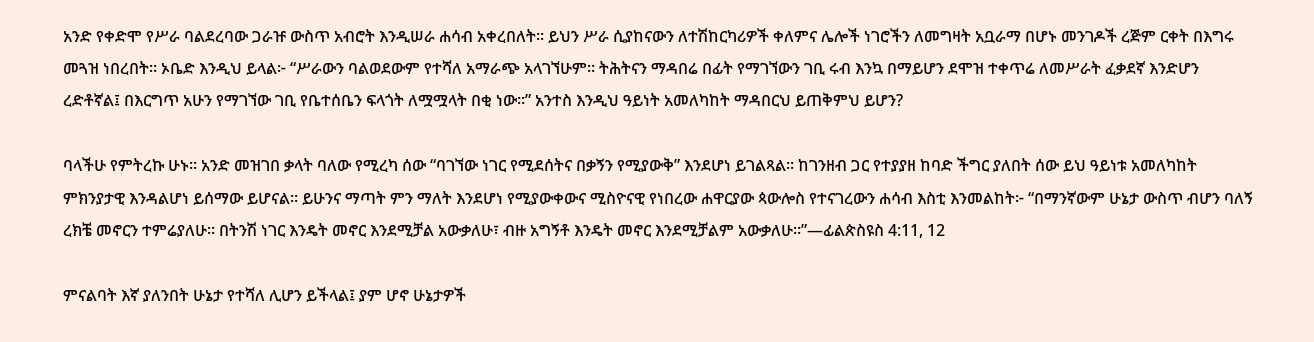አንድ የቀድሞ የሥራ ባልደረባው ጋራዡ ውስጥ አብሮት እንዲሠራ ሐሳብ አቀረበለት። ይህን ሥራ ሲያከናውን ለተሽከርካሪዎች ቀለምና ሌሎች ነገሮችን ለመግዛት አቧራማ በሆኑ መንገዶች ረጅም ርቀት በእግሩ መጓዝ ነበረበት። ኦቤድ እንዲህ ይላል፦ “ሥራውን ባልወደውም የተሻለ አማራጭ አላገኘሁም። ትሕትናን ማዳበሬ በፊት የማገኘውን ገቢ ሩብ እንኳ በማይሆን ደሞዝ ተቀጥሬ ለመሥራት ፈቃደኛ እንድሆን ረድቶኛል፤ በእርግጥ አሁን የማገኘው ገቢ የቤተሰቤን ፍላጎት ለሟሟላት በቂ ነው።” አንተስ እንዲህ ዓይነት አመለካከት ማዳበርህ ይጠቅምህ ይሆን?

ባላችሁ የምትረኩ ሁኑ። አንድ መዝገበ ቃላት ባለው የሚረካ ሰው “ባገኘው ነገር የሚደሰትና በቃኝን የሚያውቅ” እንደሆነ ይገልጻል። ከገንዘብ ጋር የተያያዘ ከባድ ችግር ያለበት ሰው ይህ ዓይነቱ አመለካከት ምክንያታዊ እንዳልሆነ ይሰማው ይሆናል። ይሁንና ማጣት ምን ማለት እንደሆነ የሚያውቀውና ሚስዮናዊ የነበረው ሐዋርያው ጳውሎስ የተናገረውን ሐሳብ እስቲ እንመልከት፦ “በማንኛውም ሁኔታ ውስጥ ብሆን ባለኝ ረክቼ መኖርን ተምሬያለሁ። በትንሽ ነገር እንዴት መኖር እንደሚቻል አውቃለሁ፣ ብዙ አግኝቶ እንዴት መኖር እንደሚቻልም አውቃለሁ።”—ፊልጵስዩስ 4:11, 12

ምናልባት እኛ ያለንበት ሁኔታ የተሻለ ሊሆን ይችላል፤ ያም ሆኖ ሁኔታዎች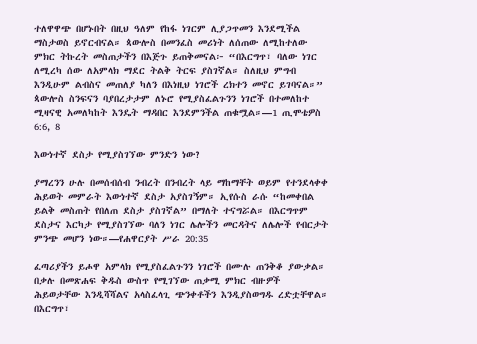ተለዋዋጭ በሆኑበት በዚህ ዓለም የከፋ ነገርም ሊያጋጥመን እንደሚችል ማስታወስ ይኖርብናል። ጳውሎስ በመንፈስ መሪነት ለሰጠው ለሚከተለው ምክር ትኩረት መስጠታችን በእጅጉ ይጠቅመናል፦ “በእርግጥ፣ ባለው ነገር ለሚረካ ሰው ለአምላክ ማደር ትልቅ ትርፍ ያስገኛል። ስለዚህ ምግብ እንዲሁም ልብስና መጠለያ ካለን በእነዚህ ነገሮች ረክተን መኖር ይገባናል።” ጳውሎስ ስንፍናን ባያበረታታም ለኑሮ የሚያስፈልጉንን ነገሮች በተመለከተ ሚዛናዊ አመለካከት እንዴት ማዳበር እንደምንችል ጠቁሟል።—1 ጢሞቴዎስ 6:6, 8

እውነተኛ ደስታ የሚያስገኘው ምንድን ነው?

ያማረንን ሁሉ በመሰብሰብ ንብረት በንብረት ላይ ማከማቸት ወይም የተንደላቀቀ ሕይወት መምራት እውነተኛ ደስታ አያስገኝም። ኢየሱስ ራሱ “ከመቀበል ይልቅ መስጠት የበለጠ ደስታ ያስገኛል” በማለት ተናግሯል። በእርግጥም ደስታና እርካታ የሚያስገኘው ባለን ነገር ሌሎችን መርዳትና ለሌሎች የብርታት ምንጭ መሆን ነው።—የሐዋርያት ሥራ 20:35

ፈጣሪያችን ይሖዋ አምላክ የሚያስፈልጉንን ነገሮች በሙሉ ጠንቅቆ ያውቃል። በቃሉ በመጽሐፍ ቅዱስ ውስጥ የሚገኘው ጠቃሚ ምክር ብዙዎች ሕይወታቸው እንዲሻሻልና አላስፈላጊ ጭንቀቶችን እንዲያስወግዱ ረድቷቸዋል። በእርግጥ፣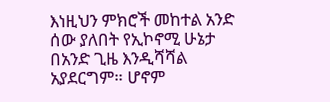እነዚህን ምክሮች መከተል አንድ ሰው ያለበት የኢኮኖሚ ሁኔታ በአንድ ጊዜ እንዲሻሻል አያደርግም። ሆኖም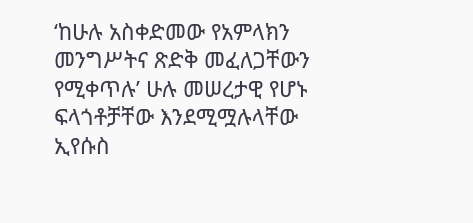‘ከሁሉ አስቀድመው የአምላክን መንግሥትና ጽድቅ መፈለጋቸውን የሚቀጥሉ’ ሁሉ መሠረታዊ የሆኑ ፍላጎቶቻቸው እንደሚሟሉላቸው ኢየሱስ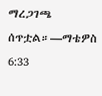ማረጋገጫ ሰጥቷል።—ማቴዎስ 6:33